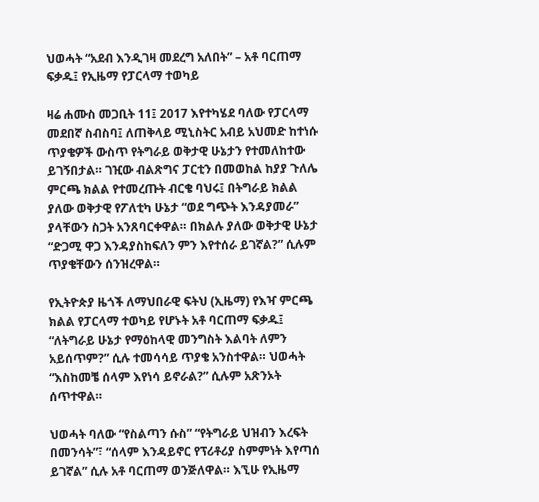ህወሓት “አደብ እንዲገዛ መደረግ አለበት” – አቶ ባርጠማ ፍቃዱ፤ የኢዜማ የፓርላማ ተወካይ

ዛሬ ሐሙስ መጋቢት 11፤ 2017 እየተካሄደ ባለው የፓርላማ መደበኛ ስብስባ፤ ለጠቅላይ ሚኒስትር አብይ አህመድ ከተነሱ ጥያቄዎች ውስጥ የትግራይ ወቅታዊ ሁኔታን የተመለከተው ይገኝበታል። ገዢው ብልጽግና ፓርቲን በመወከል ከያያ ጉለሌ ምርጫ ክልል የተመረጡት ብርቄ ባህሩ፤ በትግራይ ክልል ያለው ወቅታዊ የፖለቲካ ሁኔታ “ወደ ግጭት እንዳያመራ” ያላቸውን ስጋት አንጸባርቀዋል። በክልሉ ያለው ወቅታዊ ሁኔታ “ድጋሚ ዋጋ እንዳያስከፍለን ምን እየተሰራ ይገኛል?” ሲሉም ጥያቄቸውን ሰንዝረዋል።

የኢትዮጵያ ዜጎች ለማህበራዊ ፍትህ (ኢዜማ) የእዣ ምርጫ ክልል የፓርላማ ተወካይ የሆኑት አቶ ባርጠማ ፍቃዱ፤ “ለትግራይ ሁኔታ የማዕከላዊ መንግስት እልባት ለምን አይሰጥም?” ሲሉ ተመሳሳይ ጥያቄ አንስተዋል። ህወሓት “እስከመቼ ሰላም እየነሳ ይኖራል?” ሲሉም አጽንኦት ሰጥተዋል።

ህወሓት ባለው “የስልጣን ሱስ” “የትግራይ ህዝብን እረፍት በመንሳት”፣ “ሰላም እንዳይኖር የፕሪቶሪያ ስምምነት እየጣሰ ይገኛል” ሲሉ አቶ ባርጠማ ወንጅለዋል። እኚሁ የኢዜማ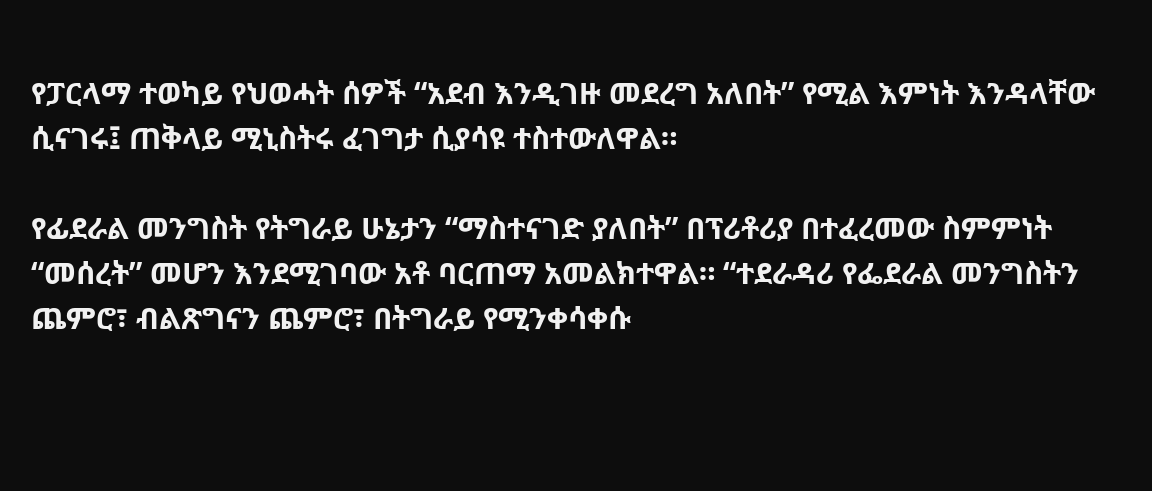የፓርላማ ተወካይ የህወሓት ሰዎች “አደብ እንዲገዙ መደረግ አለበት” የሚል እምነት እንዳላቸው ሲናገሩ፤ ጠቅላይ ሚኒስትሩ ፈገግታ ሲያሳዩ ተስተውለዋል።

የፊደራል መንግስት የትግራይ ሁኔታን “ማስተናገድ ያለበት” በፕሪቶሪያ በተፈረመው ስምምነት “መሰረት” መሆን እንደሚገባው አቶ ባርጠማ አመልክተዋል። “ተደራዳሪ የፌደራል መንግስትን ጨምሮ፣ ብልጽግናን ጨምሮ፣ በትግራይ የሚንቀሳቀሱ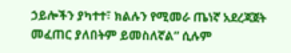ኃይሎችን ያካተተ፣ ክልሉን የሚመራ ጤነኛ አደረጃጀት መፈጠር ያለበትም ይመስለኛል” ሲሉም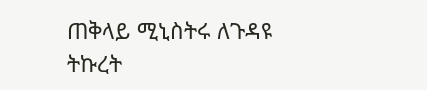ጠቅላይ ሚኒስትሩ ለጉዳዩ ትኩረት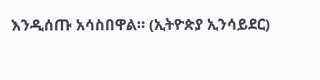እንዲሰጡ አሳስበዋል። (ኢትዮጵያ ኢንሳይደር)